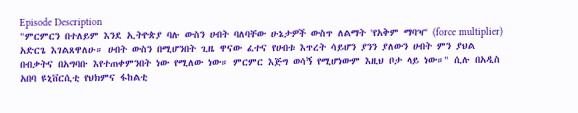Episode Description
"ምርምርን በተለይም እንደ ኢትዮጵያ ባሉ ውስን ሀብት ባለባቸው ሁኔታዎች ውስጥ ለልማት 'የአቅም ማባዣ' (force multiplier) አድርጌ እገልጸዋለሁ። ሀብት ውስን በሚሆንበት ጊዜ ዋናው ፈተና የሀብቱ እጥረት ሳይሆን ያንን ያለውን ሀብት ምን ያህል በብቃትና በአግባቡ እየተጠቀምንበት ነው የሚለው ነው። ምርምር እጅግ ወሳኝ የሚሆነውም እዚህ ቦታ ላይ ነው።" ሲሉ በአዲስ አበባ ዩኒቨርሲቲ የህክምና ፋከልቲ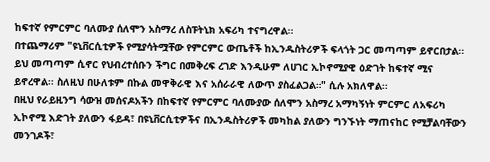ከፍተኛ የምርምር ባለሙያ ሰለሞን አስማረ ለስፑትኒክ አፍሪካ ተናግረዋል፡፡
በተጨማሪም "ዩኒቨርሲቲዎች የሚያሳትሟቸው የምርምር ውጤቶች ከኢንዱስትሪዎች ፍላጎት ጋር መጣጣም ይኖርበታል፡፡ ይህ መጣጣም ሲኖር የህብረተሰቡን ችግር በመቅረፍ ረገድ እንዲሁም ለሀገር ኢኮኖሚያዊ ዕድገት ከፍተኛ ሚና ይኖረዋል፡፡ ስለዚህ በሁለቱም በኩል መዋቅራዊ እና አሰራራዊ ለውጥ ያስፈልጋል።" ሲሉ አክለዋል፡፡
በዚህ የራይዚንግ ሳውዝ መሰናዶአችን በከፍተኛ የምርምር ባለሙያው ሰለሞን አስማረ አማካኝነት ምርምር ለአፍሪካ ኢኮኖሚ እድገት ያለውን ፋይዳ፣ በዩኒቨርሲቲዎችና በኢንዱስትሪዎች መካከል ያለውን ግንኙነት ማጠናከር የሚቻልባቸውን መንገዶች፣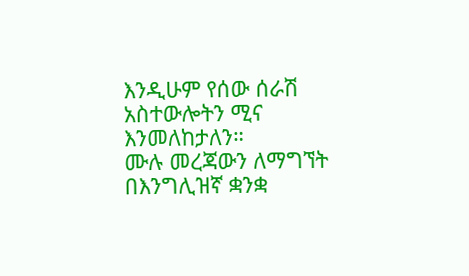እንዲሁም የሰው ሰራሽ አስተውሎትን ሚና እንመለከታለን።
ሙሉ መረጃውን ለማግኘት በእንግሊዝኛ ቋንቋ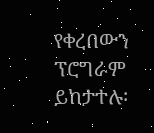የቀረበውን ፕሮግራም ይከታተሉ፡